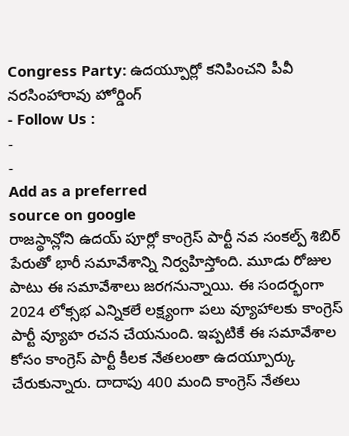Congress Party: ఉదయ్పూర్లో కనిపించని పీవీ నరసింహారావు హోర్డింగ్
- Follow Us :
-
-
Add as a preferred
source on google
రాజస్థాన్లోని ఉదయ్ పూర్లో కాంగ్రెస్ పార్టీ నవ సంకల్ప్ శిబిర్ పేరుతో భారీ సమావేశాన్ని నిర్వహిస్తోంది. మూడు రోజుల పాటు ఈ సమావేశాలు జరగనున్నాయి. ఈ సందర్భంగా 2024 లోక్సభ ఎన్నికలే లక్ష్యంగా పలు వ్యూహాలకు కాంగ్రెస్ పార్టీ వ్యూహ రచన చేయనుంది. ఇప్పటికే ఈ సమావేశాల కోసం కాంగ్రెస్ పార్టీ కీలక నేతలంతా ఉదయ్పూర్కు చేరుకున్నారు. దాదాపు 400 మంది కాంగ్రెస్ నేతలు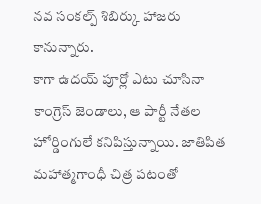నవ సంకల్ప్ శిబిర్కు హాజరు కానున్నారు.
కాగా ఉదయ్ పూర్లో ఎటు చూసినా కాంగ్రెస్ జెండాలు, ఆ పార్టీ నేతల హోర్డింగులే కనిపిస్తున్నాయి. జాతిపిత మహాత్మగాంధీ చిత్ర పటంతో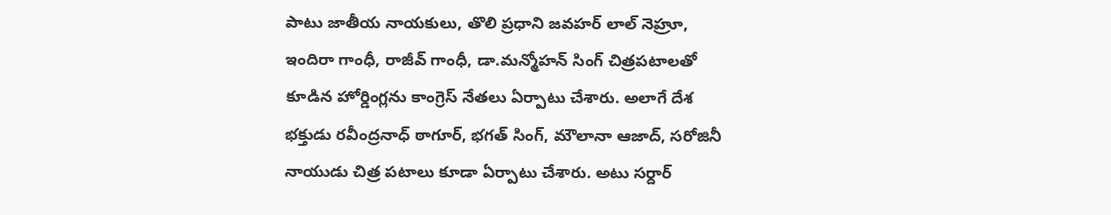పాటు జాతీయ నాయకులు, తొలి ప్రధాని జవహర్ లాల్ నెహ్రూ, ఇందిరా గాంధీ, రాజీవ్ గాంధీ, డా.మన్మోహన్ సింగ్ చిత్రపటాలతో కూడిన హోర్డింగ్లను కాంగ్రెస్ నేతలు ఏర్పాటు చేశారు. అలాగే దేశ భక్తుడు రవీంద్రనాధ్ ఠాగూర్, భగత్ సింగ్, మౌలానా ఆజాద్, సరోజినీ నాయుడు చిత్ర పటాలు కూడా ఏర్పాటు చేశారు. అటు సర్దార్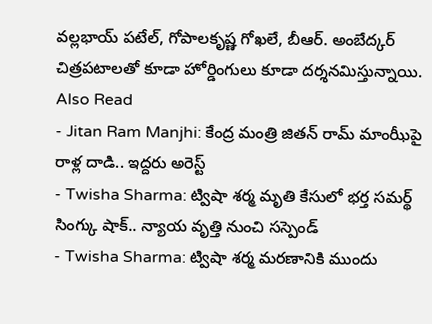వల్లభాయ్ పటేల్, గోపాలకృష్ణ గోఖలే, బీఆర్. అంబేద్కర్ చిత్రపటాలతో కూడా హోర్డింగులు కూడా దర్శనమిస్తున్నాయి.
Also Read
- Jitan Ram Manjhi: కేంద్ర మంత్రి జితన్ రామ్ మాంఝీపై రాళ్ల దాడి.. ఇద్దరు అరెస్ట్
- Twisha Sharma: ట్విషా శర్మ మృతి కేసులో భర్త సమర్థ్ సింగ్కు షాక్.. న్యాయ వృత్తి నుంచి సస్పెండ్
- Twisha Sharma: ట్విషా శర్మ మరణానికి ముందు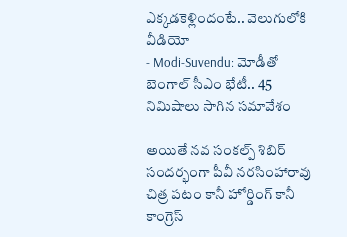ఎక్కడకెళ్లిందంటే.. వెలుగులోకి వీడియో
- Modi-Suvendu: మోడీతో బెంగాల్ సీఎం భేటీ.. 45 నిమిషాలు సాగిన సమావేశం

అయితే నవ సంకల్ప్ శిబిర్ సందర్భంగా పీవీ నరసింహారావు చిత్ర పటం కానీ హోర్డింగ్ కానీ కాంగ్రెస్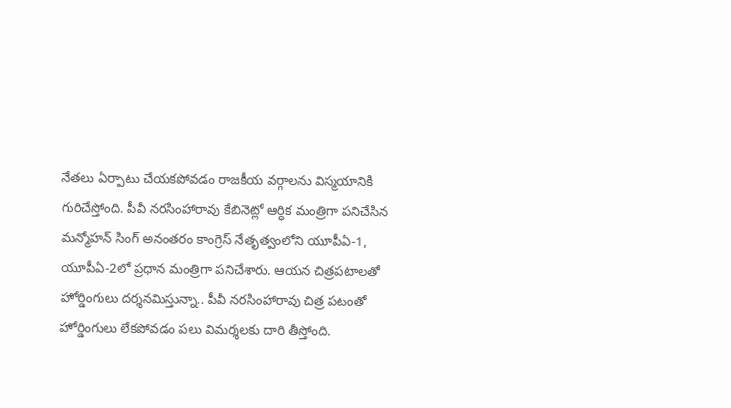నేతలు ఏర్పాటు చేయకపోవడం రాజకీయ వర్గాలను విస్మయానికి గురిచేస్తోంది. పీవీ నరసింహారావు కేబినెట్లో ఆర్ధిక మంత్రిగా పనిచేసిన మన్మోహన్ సింగ్ అనంతరం కాంగ్రెస్ నేతృత్వంలోని యూపీఏ-1, యూపీఏ-2లో ప్రధాన మంత్రిగా పనిచేశారు. ఆయన చిత్రపటాలతో హోర్డింగులు దర్శనమిస్తున్నా.. పీవీ నరసింహారావు చిత్ర పటంతో హోర్డింగులు లేకపోవడం పలు విమర్శలకు దారి తీస్తోంది.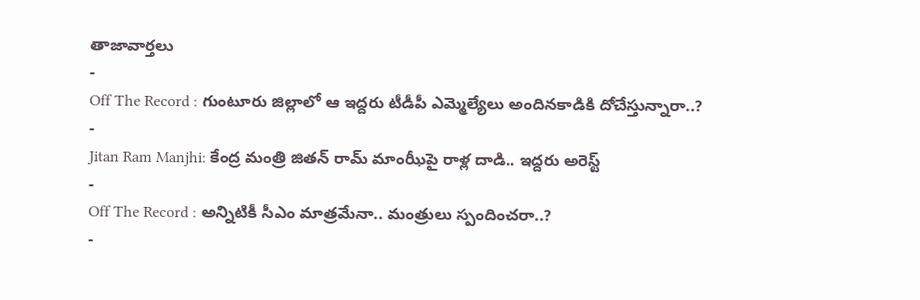తాజావార్తలు
-
Off The Record : గుంటూరు జిల్లాలో ఆ ఇద్దరు టీడీపీ ఎమ్మెల్యేలు అందినకాడికి దోచేస్తున్నారా..?
-
Jitan Ram Manjhi: కేంద్ర మంత్రి జితన్ రామ్ మాంఝీపై రాళ్ల దాడి.. ఇద్దరు అరెస్ట్
-
Off The Record : అన్నిటికీ సీఎం మాత్రమేనా.. మంత్రులు స్పందించరా..?
-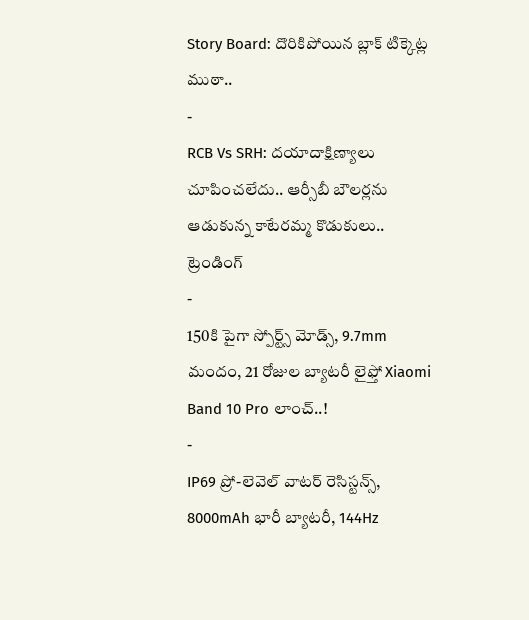Story Board: దొరికిపోయిన బ్లాక్ టిక్కెట్ల ముఠా..
-
RCB Vs SRH: దయాదాక్షిణ్యాలు చూపించలేదు.. ఆర్సీబీ బౌలర్లను ఆడుకున్న కాటేరమ్మ కొడుకులు..
ట్రెండింగ్
-
150కి పైగా స్పోర్ట్స్ మోడ్స్, 9.7mm మందం, 21 రోజుల బ్యాటరీ లైఫ్తో Xiaomi Band 10 Pro లాంచ్..!
-
IP69 ప్రో-లెవెల్ వాటర్ రెసిస్టన్స్, 8000mAh భారీ బ్యాటరీ, 144Hz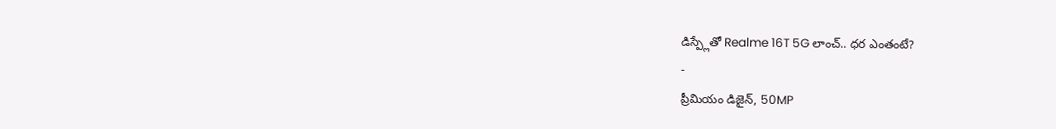డిస్ప్లేతో Realme 16T 5G లాంచ్.. ధర ఎంతంటే?
-
ప్రీమియం డిజైన్, 50MP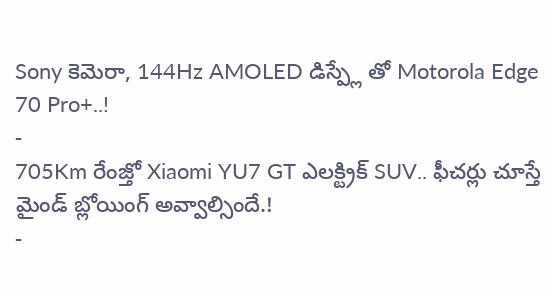Sony కెమెరా, 144Hz AMOLED డిస్ప్లే తో Motorola Edge 70 Pro+..!
-
705Km రేంజ్తో Xiaomi YU7 GT ఎలక్ట్రిక్ SUV.. ఫీచర్లు చూస్తే మైండ్ బ్లోయింగ్ అవ్వాల్సిందే.!
-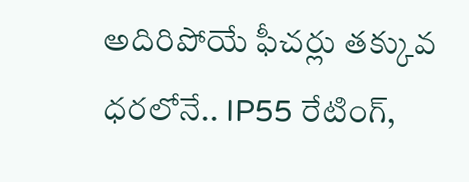అదిరిపోయే ఫీచర్లు తక్కువ ధరలోనే.. IP55 రేటింగ్,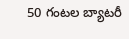50 గంటల బ్యాటరీ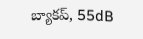బ్యాకప్, 55dB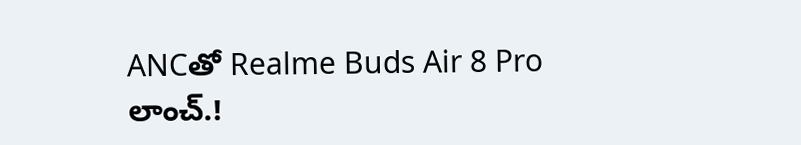ANCతో Realme Buds Air 8 Pro లాంచ్.!